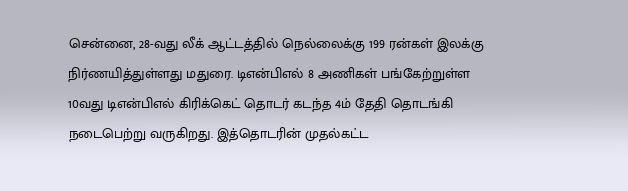சென்னை, 28-வது லீக் ஆட்டத்தில் நெல்லைக்கு 199 ரன்கள் இலக்கு நிர்ணயித்துள்ளது மதுரை. டிஎன்பிஎல் 8 அணிகள் பங்கேற்றுள்ள 10வது டிஎன்பிஎல் கிரிக்கெட் தொடர் கடந்த 4ம் தேதி தொடங்கி நடைபெற்று வருகிறது. இத்தொடரின் முதல்கட்ட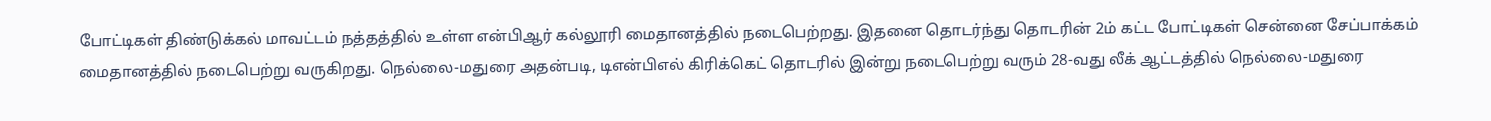போட்டிகள் திண்டுக்கல் மாவட்டம் நத்தத்தில் உள்ள என்பிஆர் கல்லூரி மைதானத்தில் நடைபெற்றது. இதனை தொடர்ந்து தொடரின் 2ம் கட்ட போட்டிகள் சென்னை சேப்பாக்கம் மைதானத்தில் நடைபெற்று வருகிறது. நெல்லை-மதுரை அதன்படி, டிஎன்பிஎல் கிரிக்கெட் தொடரில் இன்று நடைபெற்று வரும் 28-வது லீக் ஆட்டத்தில் நெல்லை-மதுரை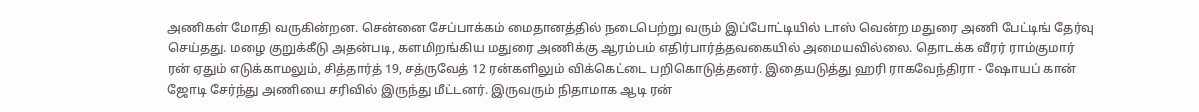அணிகள் மோதி வருகின்றன. சென்னை சேப்பாக்கம் மைதானத்தில் நடைபெற்று வரும் இப்போட்டியில் டாஸ் வென்ற மதுரை அணி பேட்டிங் தேர்வு செய்தது. மழை குறுக்கீடு அதன்படி, களமிறங்கிய மதுரை அணிக்கு ஆரம்பம் எதிர்பார்த்தவகையில் அமையவில்லை. தொடக்க வீரர் ராம்குமார் ரன் ஏதும் எடுக்காமலும், சித்தார்த் 19, சத்ருவேத் 12 ரன்களிலும் விக்கெட்டை பறிகொடுத்தனர். இதையடுத்து ஹரி ராகவேந்திரா - ஷோயப் கான் ஜோடி சேர்ந்து அணியை சரிவில் இருந்து மீட்டனர். இருவரும் நிதாமாக ஆடி ரன்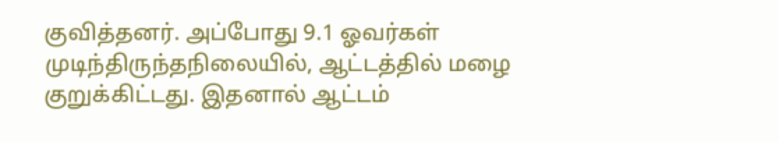குவித்தனர். அப்போது 9.1 ஓவர்கள் முடிந்திருந்தநிலையில், ஆட்டத்தில் மழை குறுக்கிட்டது. இதனால் ஆட்டம்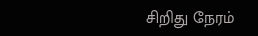சிறிது நேரம்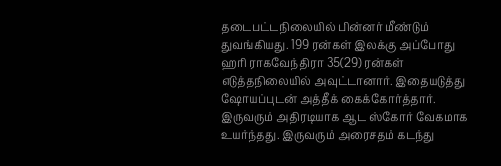தடைபட்டநிலையில் பின்னர் மீண்டும் துவங்கியது. 199 ரன்கள் இலக்கு அப்போது ஹரி ராகவேந்திரா 35(29) ரன்கள் எடுத்தநிலையில் அவுட்டானார். இதையடுத்து ஷோயப்புடன் அத்தீக் கைக்கோர்த்தார். இருவரும் அதிரடியாக ஆட ஸ்கோர் வேகமாக உயர்ந்தது. இருவரும் அரைசதம் கடந்து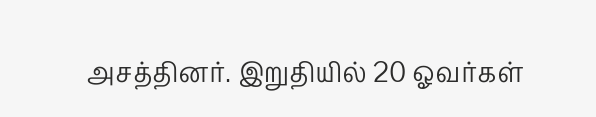அசத்தினர். இறுதியில் 20 ஓவர்கள்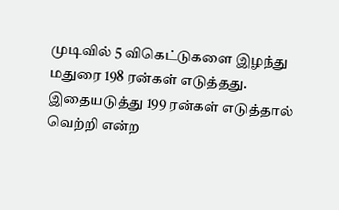முடிவில் 5 விகெட்டுகளை இழந்து மதுரை 198 ரன்கள் எடுத்தது. இதையடுத்து 199 ரன்கள் எடுத்தால் வெற்றி என்ற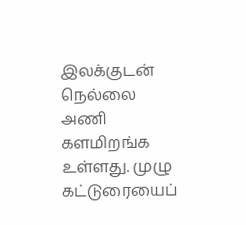இலக்குடன் நெல்லை அணி களமிறங்க உள்ளது. முழு கட்டுரையைப்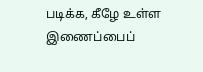படிக்க, கீழே உள்ள இணைப்பைப்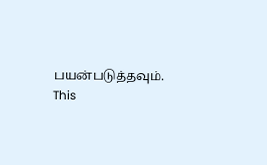பயன்படுத்தவும்.
This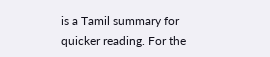is a Tamil summary for quicker reading. For the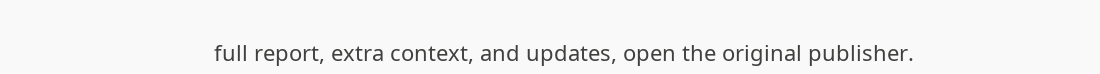full report, extra context, and updates, open the original publisher.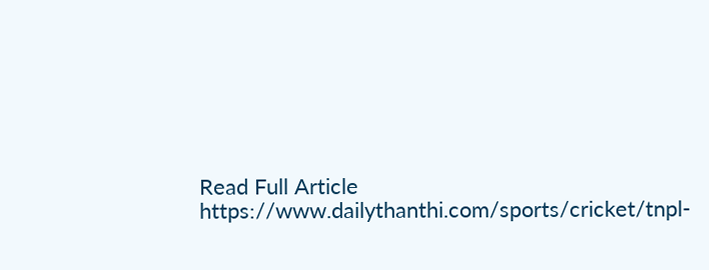Read Full Article
https://www.dailythanthi.com/sports/cricket/tnpl-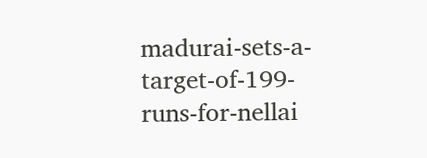madurai-sets-a-target-of-199-runs-for-nellai